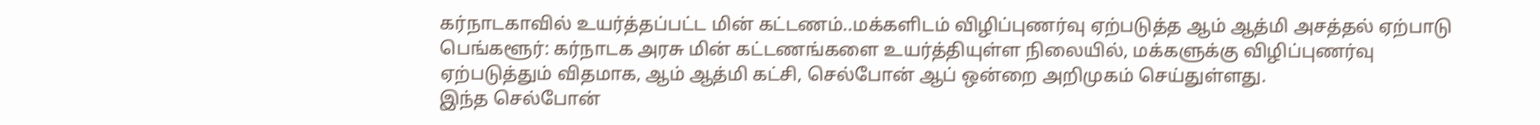கர்நாடகாவில் உயர்த்தப்பட்ட மின் கட்டணம்..மக்களிடம் விழிப்புணர்வு ஏற்படுத்த ஆம் ஆத்மி அசத்தல் ஏற்பாடு
பெங்களூர்: கர்நாடக அரசு மின் கட்டணங்களை உயர்த்தியுள்ள நிலையில், மக்களுக்கு விழிப்புணர்வு ஏற்படுத்தும் விதமாக, ஆம் ஆத்மி கட்சி, செல்போன் ஆப் ஒன்றை அறிமுகம் செய்துள்ளது.
இந்த செல்போன்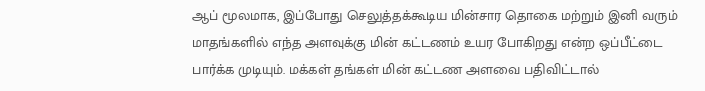ஆப் மூலமாக, இப்போது செலுத்தக்கூடிய மின்சார தொகை மற்றும் இனி வரும் மாதங்களில் எந்த அளவுக்கு மின் கட்டணம் உயர போகிறது என்ற ஒப்பீட்டை பார்க்க முடியும். மக்கள் தங்கள் மின் கட்டண அளவை பதிவிட்டால்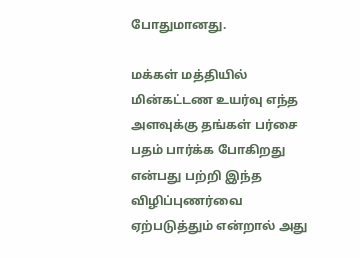போதுமானது.

மக்கள் மத்தியில் மின்கட்டண உயர்வு எந்த அளவுக்கு தங்கள் பர்சை பதம் பார்க்க போகிறது என்பது பற்றி இந்த விழிப்புணர்வை ஏற்படுத்தும் என்றால் அது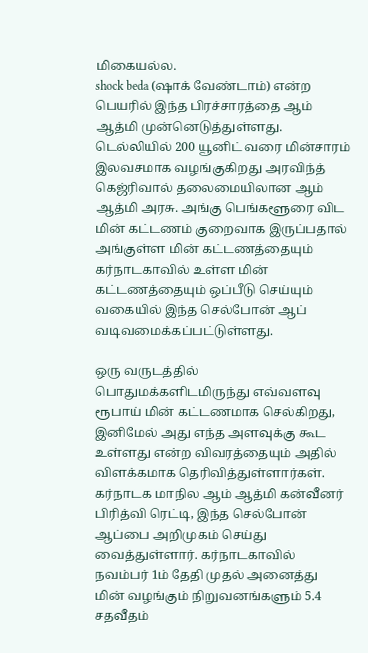மிகையல்ல.
shock beda (ஷாக் வேண்டாம்) என்ற பெயரில் இந்த பிரச்சாரத்தை ஆம் ஆத்மி முன்னெடுத்துள்ளது.
டெல்லியில் 200 யூனிட் வரை மின்சாரம் இலவசமாக வழங்குகிறது அரவிந்த் கெஜ்ரிவால் தலைமையிலான ஆம் ஆத்மி அரசு. அங்கு பெங்களூரை விட மின் கட்டணம் குறைவாக இருப்பதால் அங்குள்ள மின் கட்டணத்தையும் கர்நாடகாவில் உள்ள மின் கட்டணத்தையும் ஒப்பீடு செய்யும் வகையில் இந்த செல்போன் ஆப் வடிவமைக்கப்பட்டுள்ளது.

ஒரு வருடத்தில் பொதுமக்களிடமிருந்து எவ்வளவு ரூபாய் மின் கட்டணமாக செல்கிறது, இனிமேல் அது எந்த அளவுக்கு கூட உள்ளது என்ற விவரத்தையும் அதில் விளக்கமாக தெரிவித்துள்ளார்கள்.
கர்நாடக மாநில ஆம் ஆத்மி கன்வீனர் பிரித்வி ரெட்டி, இந்த செல்போன் ஆப்பை அறிமுகம் செய்து வைத்துள்ளார். கர்நாடகாவில் நவம்பர் 1ம் தேதி முதல் அனைத்து மின் வழங்கும் நிறுவனங்களும் 5.4 சதவீதம்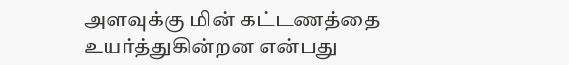அளவுக்கு மின் கட்டணத்தை உயர்த்துகின்றன என்பது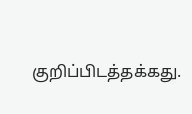குறிப்பிடத்தக்கது.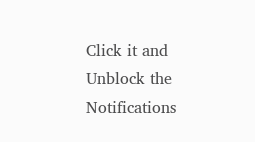Click it and Unblock the Notifications